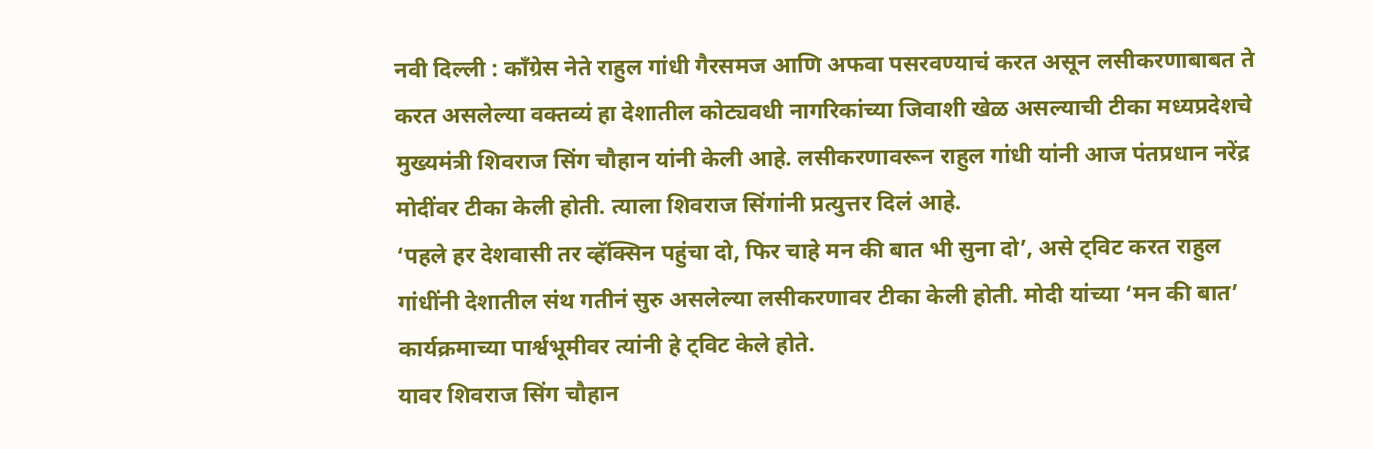नवी दिल्ली : काँग्रेस नेते राहुल गांधी गैरसमज आणि अफवा पसरवण्याचं करत असून लसीकरणाबाबत ते करत असलेल्या वक्तव्यं हा देशातील कोट्यवधी नागरिकांच्या जिवाशी खेळ असल्याची टीका मध्यप्रदेशचे मुख्यमंत्री शिवराज सिंग चौहान यांनी केली आहे. लसीकरणावरून राहुल गांधी यांनी आज पंतप्रधान नरेंद्र मोदींवर टीका केली होती. त्याला शिवराज सिंगांनी प्रत्युत्तर दिलं आहे.
‘पहले हर देशवासी तर व्हॅक्सिन पहुंचा दो, फिर चाहे मन की बात भी सुना दो’, असे ट्विट करत राहुल गांधींनी देशातील संथ गतीनं सुरु असलेल्या लसीकरणावर टीका केली होती. मोदी यांच्या ‘मन की बात’ कार्यक्रमाच्या पार्श्वभूमीवर त्यांनी हे ट्विट केले होते.
यावर शिवराज सिंग चौहान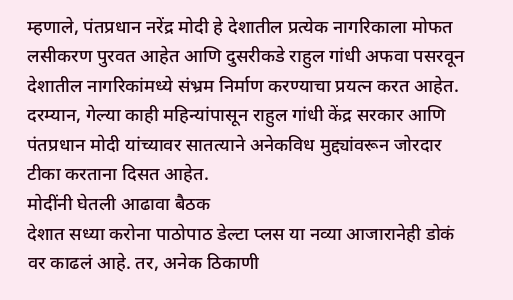म्हणाले, पंतप्रधान नरेंद्र मोदी हे देशातील प्रत्येक नागरिकाला मोफत लसीकरण पुरवत आहेत आणि दुसरीकडे राहुल गांधी अफवा पसरवून देशातील नागरिकांमध्ये संभ्रम निर्माण करण्याचा प्रयत्न करत आहेत. दरम्यान, गेल्या काही महिन्यांपासून राहुल गांधी केंद्र सरकार आणि पंतप्रधान मोदी यांच्यावर सातत्याने अनेकविध मुद्द्यांवरून जोरदार टीका करताना दिसत आहेत.
मोदींनी घेतली आढावा बैठक
देशात सध्या करोना पाठोपाठ डेल्टा प्लस या नव्या आजारानेही डोकं वर काढलं आहे. तर, अनेक ठिकाणी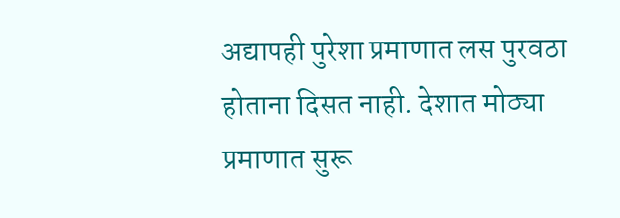अद्यापही पुरेशा प्रमाणात लस पुरवठा होताना दिसत नाही. देशात मोठ्या प्रमाणात सुरू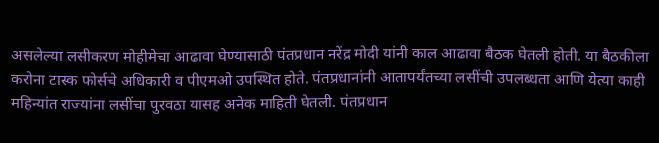असलेल्या लसीकरण मोहीमेचा आढावा घेण्यासाठी पंतप्रधान नरेंद्र मोदी यांनी काल आढावा बैठक घेतली होती. या बैठकीला करोना टास्क फोर्सचे अधिकारी व पीएमओ उपस्थित होते. पंतप्रधानांनी आतापर्यंतच्या लसींची उपलब्धता आणि येत्या काही महिन्यांत राज्यांना लसींचा पुरवठा यासह अनेक माहिती घेतली. पंतप्रधान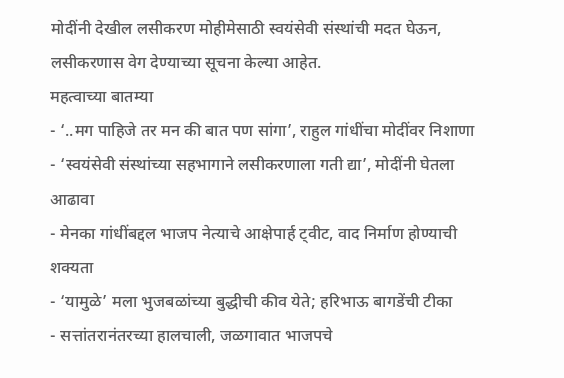मोदींनी देखील लसीकरण मोहीमेसाठी स्वयंसेवी संस्थांची मदत घेऊन, लसीकरणास वेग देण्याच्या सूचना केल्या आहेत.
महत्वाच्या बातम्या
- ‘..मग पाहिजे तर मन की बात पण सांगा’, राहुल गांधींचा मोदींवर निशाणा
- ‘स्वयंसेवी संस्थांच्या सहभागाने लसीकरणाला गती द्या’, मोदींनी घेतला आढावा
- मेनका गांधींबद्दल भाजप नेत्याचे आक्षेपार्ह ट्वीट, वाद निर्माण होण्याची शक्यता
- ‘यामुळे’ मला भुजबळांच्या बुद्धीची कीव येते; हरिभाऊ बागडेंची टीका
- सत्तांतरानंतरच्या हालचाली, जळगावात भाजपचे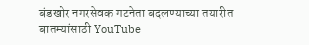बंडखोर नगरसेवक गटनेता बदलण्याच्या तयारीत
बातम्यांसाठी YouTube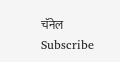चॅनेल Subscribe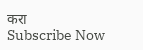करा
Subscribe Now